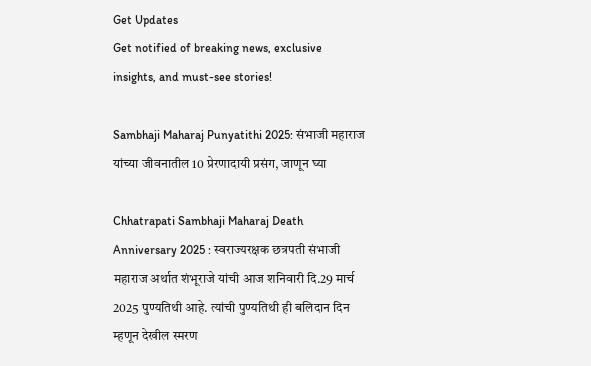Get Updates
Get notified of breaking news, exclusive insights, and must-see stories!

Sambhaji Maharaj Punyatithi 2025: संभाजी महाराज यांच्या जीवनातील 10 प्रेरणादायी प्रसंग, जाणून घ्या

Chhatrapati Sambhaji Maharaj Death Anniversary 2025 : स्वराज्यरक्षक छत्रपती संभाजी महाराज अर्थात शंभूराजे यांची आज शनिवारी दि.29 मार्च 2025 पुण्यतिथी आहे. त्यांची पुण्यतिथी ही बलिदान दिन म्हणून देखील स्मरण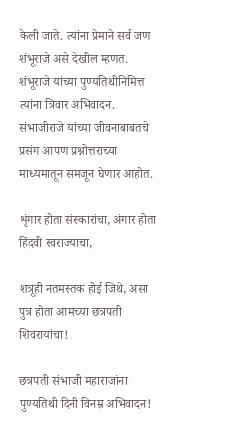केली जाते. त्यांना प्रेमाने सर्व जण शंभूराजे असे देखील म्हणत. शंभूराजे यांच्या पुण्यतिथीनिमित्त त्यांना त्रिवार अभिवादन. संभाजीराजे यांच्या जीवनाबाबतचे प्रसंग आपण प्रश्नोत्तराच्या माध्यमातून समजून घेणार आहोत.

शृंगार होता संस्कारांचा, अंगार होता हिंदवी स्वराज्याचा,

शत्रूही नतमस्तक होई जिथे, असा पुत्र होता आमच्या छत्रपती शिवरायांचा!

छत्रपती संभाजी महाराजांना पुण्यतिथी दिनी विनम्र अभिवादन!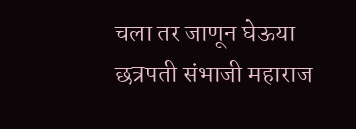चला तर जाणून घेऊया छत्रपती संभाजी महाराज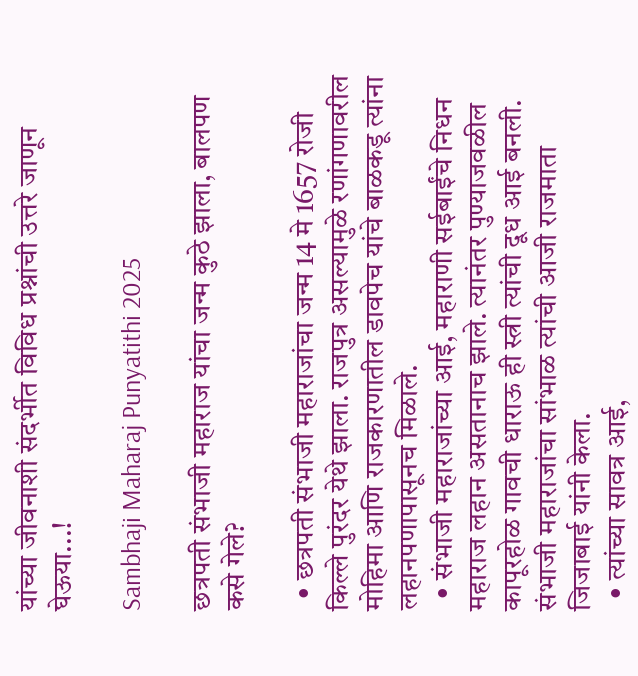यांच्या जीवनाशी संदर्भीत विविध प्रश्नांची उत्तरे जाणून घेऊया...!

Sambhaji Maharaj Punyatithi 2025

छत्रपती संभाजी महाराज यांचा जन्म कुठे झाला, बालपण कसे गेले?

  • छत्रपती संभाजी महाराजांचा जन्म 14 मे 1657 रोजी किल्ले पुरंदर येथे झाला. राजपुत्र असल्यामुळे रणांगणावरील मोहिमा आणि राजकारणातील डावपेच यांचे बाळकडू त्यांना लहानपणापासूनच मिळाले.
  • संभाजी महाराजांच्या आई, महाराणी सईबाईंचे निधन महाराज लहान असतानाच झाले. त्यानंतर पुण्याजवळील कापूरहोळ गावची धाराऊ ही स्त्री त्यांची दूध आई बनली. संभाजी महाराजांचा सांभाळ त्यांची आजी राजमाता जिजाबाई यांनी केला.
  • त्यांच्या सावत्र आई,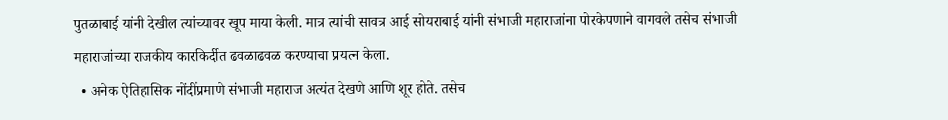पुतळाबाई यांनी देखील त्यांच्यावर खूप माया केली. मात्र त्यांची सावत्र आई सोयराबाई यांनी संभाजी महाराजांना पोरकेपणाने वागवले तसेच संभाजी महाराजांच्या राजकीय कारकिर्दीत ढवळाढवळ करण्याचा प्रयत्न केला.
  • अनेक ऐतिहासिक नोंदींप्रमाणे संभाजी महाराज अत्यंत देखणे आणि शूर होते. तसेच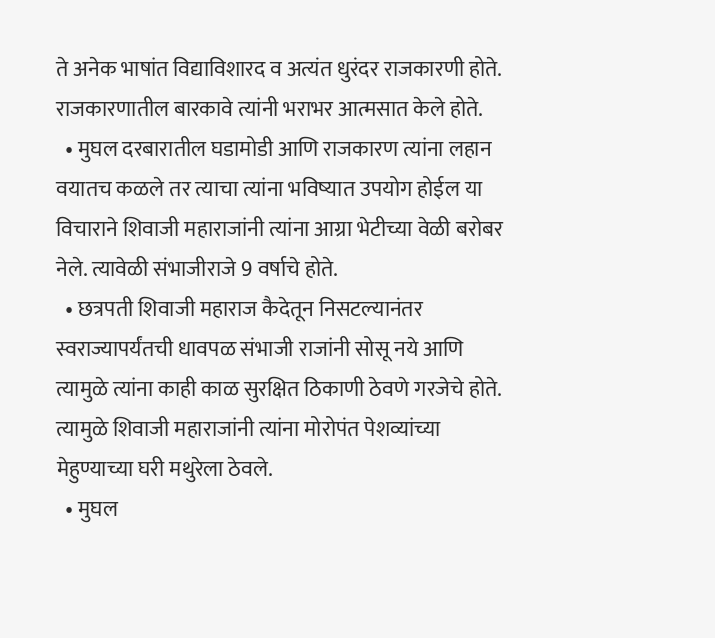ते अनेक भाषांत विद्याविशारद व अत्यंत धुरंदर राजकारणी होते. राजकारणातील बारकावे त्यांनी भराभर आत्मसात केले होते.
  • मुघल दरबारातील घडामोडी आणि राजकारण त्यांना लहान वयातच कळले तर त्याचा त्यांना भविष्यात उपयोग होईल या विचाराने शिवाजी महाराजांनी त्यांना आग्रा भेटीच्या वेळी बरोबर नेले. त्यावेळी संभाजीराजे 9 वर्षाचे होते.
  • छत्रपती शिवाजी महाराज कैदेतून निसटल्यानंतर स्वराज्यापर्यंतची धावपळ संभाजी राजांनी सोसू नये आणि त्यामुळे त्यांना काही काळ सुरक्षित ठिकाणी ठेवणे गरजेचे होते. त्यामुळे शिवाजी महाराजांनी त्यांना मोरोपंत पेशव्यांच्या मेहुण्याच्या घरी मथुरेला ठेवले.
  • मुघल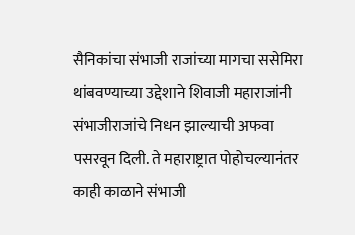सैनिकांचा संभाजी राजांच्या मागचा ससेमिरा थांबवण्याच्या उद्देशाने शिवाजी महाराजांनी संभाजीराजांचे निधन झाल्याची अफवा पसरवून दिली. ते महाराष्ट्रात पोहोचल्यानंतर काही काळाने संभाजी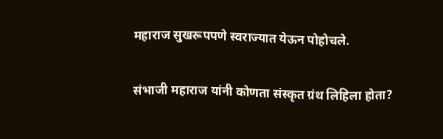महाराज सुखरूपपणे स्वराज्यात येऊन पोहोचले.

संभाजी महाराज यांनी कोणता संस्कृत ग्रंथ लिहिला होता?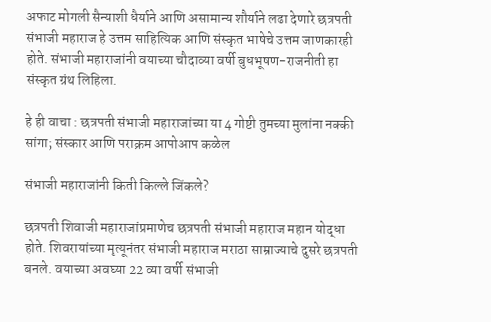अफाट मोगली सैन्याशी धैर्याने आणि असामान्य शौर्याने लढा देणारे छत्रपती संभाजी महाराज हे उत्तम साहित्यिक आणि संस्कृत भाषेचे उत्तम जाणकारही होते. संभाजी महाराजांनी वयाच्या चौदाव्या वर्षी बुधभूषण-राजनीती हा संस्कृत ग्रंथ लिहिला.

हे ही वाचा : छत्रपती संभाजी महाराजांच्या या 4 गोष्टी तुमच्या मुलांना नक्की सांगा; संस्कार आणि पराक्रम आपोआप कळेल

संभाजी महाराजांनी किती किल्ले जिंकले?

छत्रपती शिवाजी महाराजांप्रमाणेच छत्रपती संभाजी महाराज महान योद्धा होते. शिवरायांच्या मृत्यूनंतर संभाजी महाराज मराठा साम्राज्याचे दुसरे छत्रपती बनले. वयाच्या अवघ्या 22 व्या वर्षी संभाजी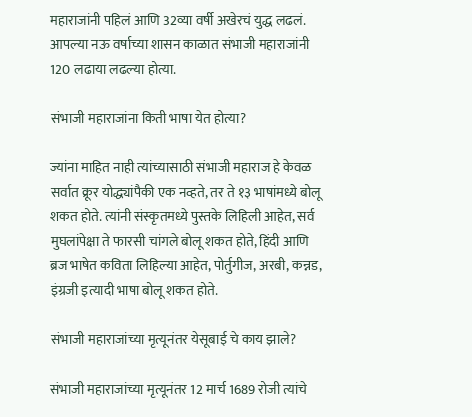महाराजांनी पहिलं आणि 32व्या वर्षी अखेरचं युद्ध लढलं. आपल्या नऊ वर्षाच्या शासन काळात संभाजी महाराजांनी 120 लढाया लढल्या होत्या.

संभाजी महाराजांना किती भाषा येत होत्या?

ज्यांना माहित नाही त्यांच्यासाठी संभाजी महाराज हे केवळ सर्वात क्रूर योद्ध्यांपैकी एक नव्हते, तर ते १३ भाषांमध्ये बोलू शकत होते. त्यांनी संस्कृतमध्ये पुस्तके लिहिली आहेत, सर्व मुघलांपेक्षा ते फारसी चांगले बोलू शकत होते, हिंदी आणि ब्रज भाषेत कविता लिहिल्या आहेत, पोर्तुगीज, अरबी, कन्नड, इंग्रजी इत्यादी भाषा बोलू शकत होते.

संभाजी महाराजांच्या मृत्यूनंतर येसूबाई चे काय झाले?

संभाजी महाराजांच्या मृत्यूनंतर 12 मार्च 1689 रोजी त्यांचे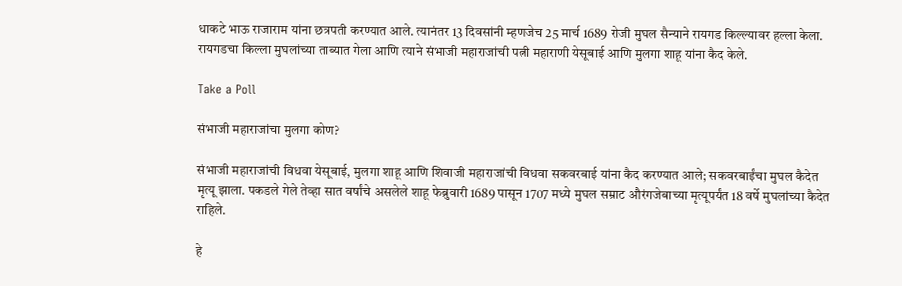धाकटे भाऊ राजाराम यांना छत्रपती करण्यात आले. त्यानंतर 13 दिवसांनी म्हणजेच 25 मार्च 1689 रोजी मुघल सैन्याने रायगड किल्ल्यावर हल्ला केला. रायगडचा किल्ला मुघलांच्या ताब्यात गेला आणि त्याने संभाजी महाराजांची पत्नी महाराणी येसूबाई आणि मुलगा शाहू यांना कैद केले.

Take a Poll

संभाजी महाराजांचा मुलगा कोण?

संभाजी महाराजांची विधवा येसूबाई, मुलगा शाहू आणि शिवाजी महाराजांची विधवा सकवरबाई यांना कैद करण्यात आले; सकवरबाईंचा मुघल कैदेत मृत्यू झाला. पकडले गेले तेव्हा सात वर्षांचे असलेले शाहू फेब्रुवारी 1689 पासून 1707 मध्ये मुघल सम्राट औरंगजेबाच्या मृत्यूपर्यंत 18 वर्षे मुघलांच्या कैदेत राहिले.

हे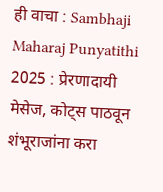ही वाचा : Sambhaji Maharaj Punyatithi 2025 : प्रेरणादायी मेसेज, कोट्स पाठवून शंभूराजांना करा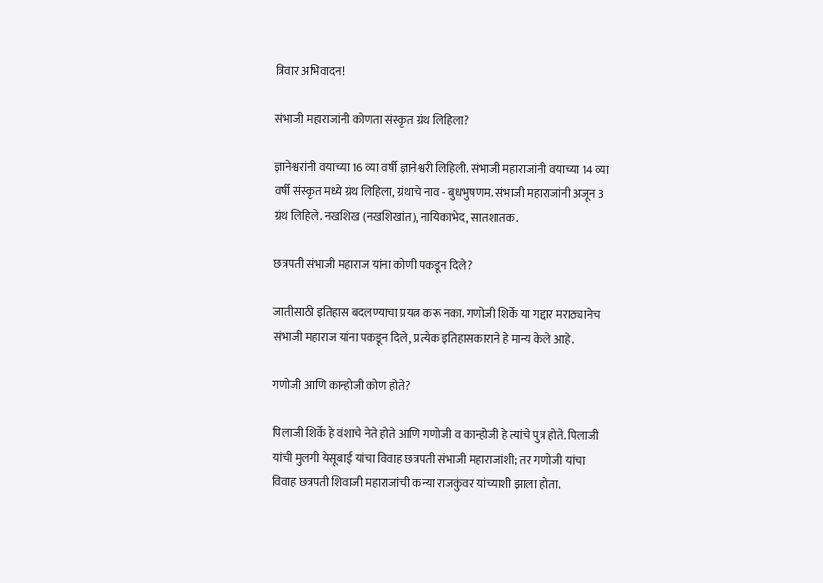त्रिवार अभिवादन!

संभाजी महाराजांनी कोणता संस्कृत ग्रंथ लिहिला?

ज्ञानेश्वरांनी वयाच्या 16 व्या वर्षी ज्ञानेश्वरी लिहिली. संभाजी महाराजांनी वयाच्या 14 व्या वर्षी संस्कृत मध्ये ग्रंथ लिहिला, ग्रंथाचे नाव - बुधभुषणम. संभाजी महाराजांनी अजून 3 ग्रंथ लिहिले. नखशिख (नखशिखांत), नायिकाभेद, सातशातक.

छत्रपती संभाजी महाराज यांना कोणी पकडून दिले?

जातीसाठी इतिहास बदलण्याचा प्रयत्न करू नका. गणोजी शिर्के या गद्दार मराठ्यानेच संभाजी महाराज यांना पकडून दिले, प्रत्येक इतिहासकाराने हे मान्य केले आहे.

गणोजी आणि कान्होजी कोण होते?

पिलाजी शिर्के हे वंशाचे नेते होते आणि गणोजी व कान्होजी हे त्यांचे पुत्र होते. पिलाजी यांची मुलगी येसूबाई यांचा विवाह छत्रपती संभाजी महाराजांशी; तर गणोजी यांचा विवाह छत्रपती शिवाजी महाराजांची कन्या राजकुंवर यांच्याशी झाला होता.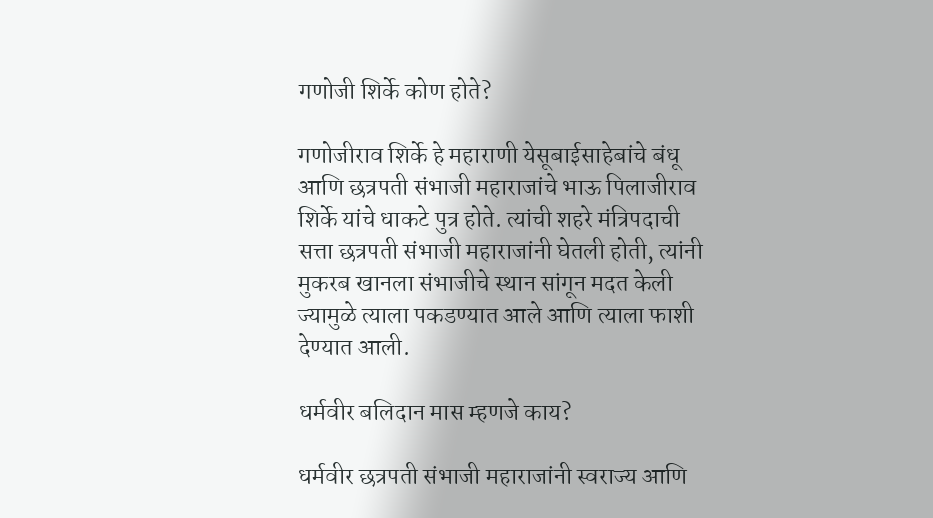गणोजी शिर्के कोण होते?

गणोजीराव शिर्के हे महाराणी येसूबाईसाहेबांचे बंधू आणि छत्रपती संभाजी महाराजांचे भाऊ पिलाजीराव शिर्के यांचे धाकटे पुत्र होते. त्यांची शहरे मंत्रिपदाची सत्ता छत्रपती संभाजी महाराजांनी घेतली होती, त्यांनी मुकरब खानला संभाजीचे स्थान सांगून मदत केली ज्यामुळे त्याला पकडण्यात आले आणि त्याला फाशी देण्यात आली.

धर्मवीर बलिदान मास म्हणजे काय?

धर्मवीर छत्रपती संभाजी महाराजांनी स्वराज्य आणि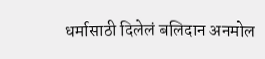धर्मासाठी दिलेलं बलिदान अनमोल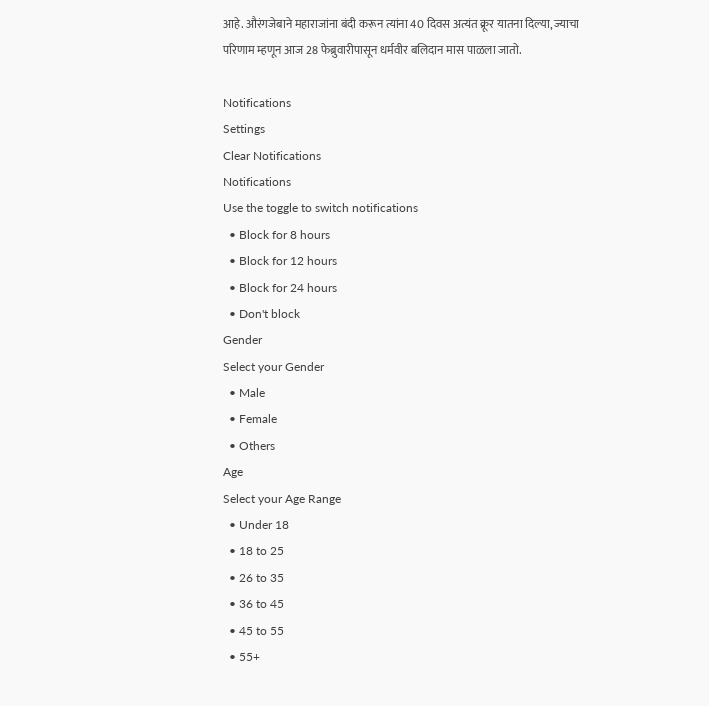आहे. औरंगजेबाने महाराजांना बंदी करून त्यांना 40 दिवस अत्यंत क्रूर यातना दिल्या, ज्याचा परिणाम म्हणून आज 28 फेब्रुवारीपासून धर्मवीर बलिदान मास पाळला जातो.

Notifications
Settings
Clear Notifications
Notifications
Use the toggle to switch notifications
  • Block for 8 hours
  • Block for 12 hours
  • Block for 24 hours
  • Don't block
Gender
Select your Gender
  • Male
  • Female
  • Others
Age
Select your Age Range
  • Under 18
  • 18 to 25
  • 26 to 35
  • 36 to 45
  • 45 to 55
  • 55+